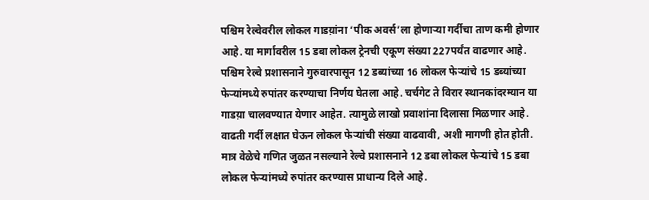पश्चिम रेल्वेवरील लोकल गाडय़ांना ‘पीक अवर्स’ला होणाऱ्या गर्दीचा ताण कमी होणार आहे. या मार्गावरील 15 डबा लोकल ट्रेनची एकूण संख्या 227पर्यंत वाढणार आहे. पश्चिम रेल्वे प्रशासनाने गुरुवारपासून 12 डब्यांच्या 16 लोकल फेऱ्यांचे 15 डब्यांच्या फेऱ्यांमध्ये रुपांतर करण्याचा निर्णय घेतला आहे. चर्चगेट ते विरार स्थानकांदरम्यान या गाडय़ा चालवण्यात येणार आहेत. त्यामुळे लाखो प्रवाशांना दिलासा मिळणार आहे.
वाढती गर्दी लक्षात घेऊन लोकल फेऱ्यांची संख्या वाढवावी, अशी मागणी होत होती. मात्र वेळेचे गणित जुळत नसल्याने रेल्वे प्रशासनाने 12 डबा लोकल फेऱ्यांचे 15 डबा लोकल फेऱ्यांमध्ये रुपांतर करण्यास प्राधान्य दिले आहे.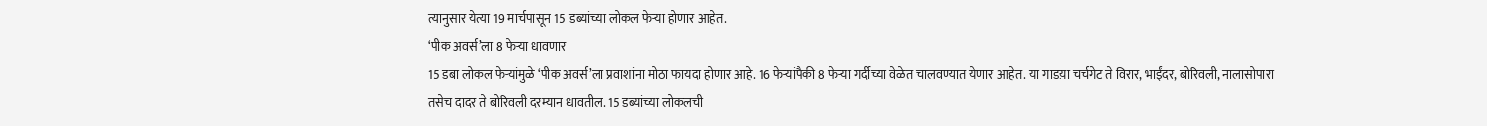त्यानुसार येत्या 19 मार्चपासून 15 डब्यांच्या लोकल फेऱ्या होणार आहेत.
‘पीक अवर्स’ला 8 फेऱ्या धावणार
15 डबा लोकल फेऱ्यांमुळे ‘पीक अवर्स’ला प्रवाशांना मोठा फायदा होणार आहे. 16 फेऱ्यांपैकी 8 फेऱ्या गर्दीच्या वेळेत चालवण्यात येणार आहेत. या गाडय़ा चर्चगेट ते विरार, भाईंदर, बोरिवली, नालासोपारा तसेच दादर ते बोरिवली दरम्यान धावतील. 15 डब्यांच्या लोकलची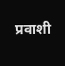प्रवाशी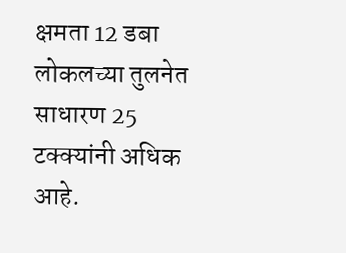क्षमता 12 डबा लोकलच्या तुलनेत साधारण 25 टक्क्यांनी अधिक आहे.